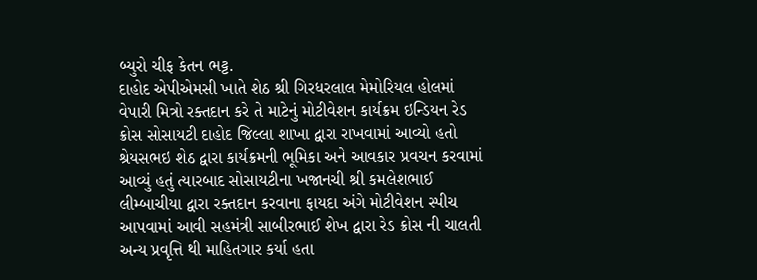બ્યુરો ચીફ કેતન ભટ્ટ.
દાહોદ એપીએમસી ખાતે શેઠ શ્રી ગિરધરલાલ મેમોરિયલ હોલમાં વેપારી મિત્રો રક્તદાન કરે તે માટેનું મોટીવેશન કાર્યક્રમ ઇન્ડિયન રેડ ક્રોસ સોસાયટી દાહોદ જિલ્લા શાખા દ્વારા રાખવામાં આવ્યો હતો શ્રેયસભઇ શેઠ દ્વારા કાર્યક્રમની ભૂમિકા અને આવકાર પ્રવચન કરવામાં આવ્યું હતું ત્યારબાદ સોસાયટીના ખજાનચી શ્રી કમલેશભાઈ લીમ્બાચીયા દ્વારા રક્તદાન કરવાના ફાયદા અંગે મોટીવેશન સ્પીચ આપવામાં આવી સહમંત્રી સાબીરભાઈ શેખ દ્વારા રેડ ક્રોસ ની ચાલતી અન્ય પ્રવૃત્તિ થી માહિતગાર કર્યા હતા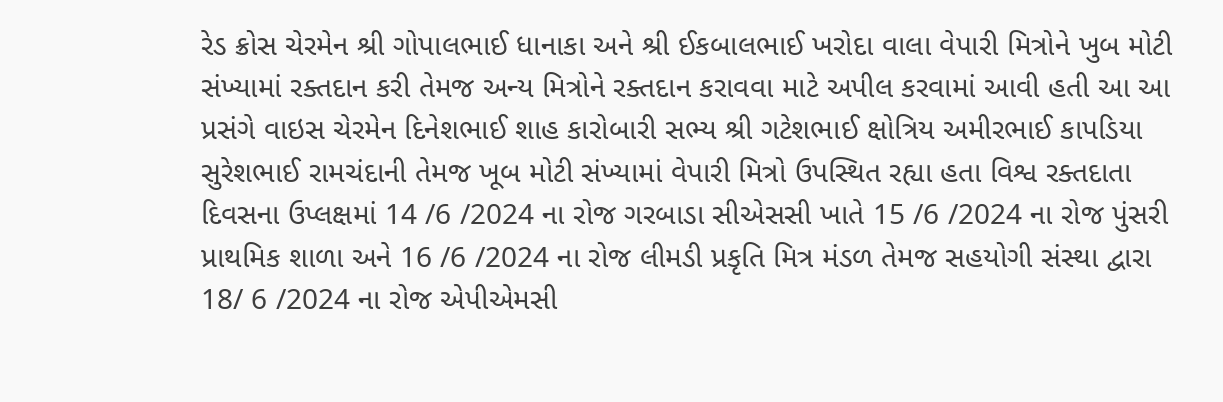રેડ ક્રોસ ચેરમેન શ્રી ગોપાલભાઈ ધાનાકા અને શ્રી ઈકબાલભાઈ ખરોદા વાલા વેપારી મિત્રોને ખુબ મોટી સંખ્યામાં રક્તદાન કરી તેમજ અન્ય મિત્રોને રક્તદાન કરાવવા માટે અપીલ કરવામાં આવી હતી આ આ પ્રસંગે વાઇસ ચેરમેન દિનેશભાઈ શાહ કારોબારી સભ્ય શ્રી ગટેશભાઈ ક્ષોત્રિય અમીરભાઈ કાપડિયા સુરેશભાઈ રામચંદાની તેમજ ખૂબ મોટી સંખ્યામાં વેપારી મિત્રો ઉપસ્થિત રહ્યા હતા વિશ્વ રક્તદાતા દિવસના ઉપ્લક્ષમાં 14 /6 /2024 ના રોજ ગરબાડા સીએસસી ખાતે 15 /6 /2024 ના રોજ પુંસરી પ્રાથમિક શાળા અને 16 /6 /2024 ના રોજ લીમડી પ્રકૃતિ મિત્ર મંડળ તેમજ સહયોગી સંસ્થા દ્વારા 18/ 6 /2024 ના રોજ એપીએમસી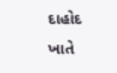દાહોદ ખાતે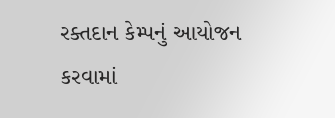રક્તદાન કેમ્પનું આયોજન કરવામાં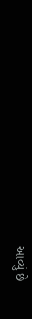આવ્યું છે